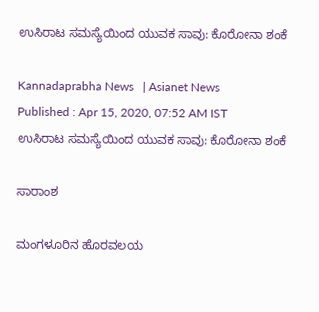ಉಸಿರಾಟ ಸಮಸ್ಯೆಯಿಂದ ಯುವಕ ಸಾವು: ಕೊರೋನಾ ಶಂಕೆ

Kannadaprabha News   | Asianet News
Published : Apr 15, 2020, 07:52 AM IST
ಉಸಿರಾಟ ಸಮಸ್ಯೆಯಿಂದ ಯುವಕ ಸಾವು: ಕೊರೋನಾ ಶಂಕೆ

ಸಾರಾಂಶ

ಮಂಗಳೂರಿನ ಹೊರವಲಯ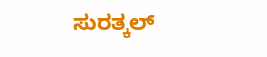ಸುರತ್ಕಲ್‌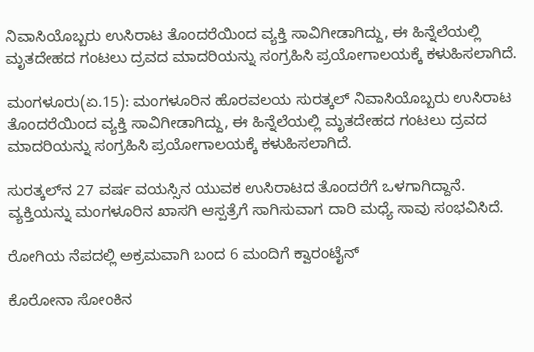ನಿವಾಸಿಯೊಬ್ಬರು ಉಸಿರಾಟ ತೊಂದರೆಯಿಂದ ವ್ಯಕ್ತಿ ಸಾವಿಗೀಡಾಗಿದ್ದು, ಈ ಹಿನ್ನೆಲೆಯಲ್ಲಿ ಮೃತದೇಹದ ಗಂಟಲು ದ್ರವದ ಮಾದರಿಯನ್ನು ಸಂಗ್ರಹಿಸಿ ಪ್ರಯೋಗಾಲಯಕ್ಕೆ ಕಳುಹಿಸಲಾಗಿದೆ.

ಮಂಗಳೂರು(ಏ.15): ಮಂಗಳೂರಿನ ಹೊರವಲಯ ಸುರತ್ಕಲ್‌ ನಿವಾಸಿಯೊಬ್ಬರು ಉಸಿರಾಟ ತೊಂದರೆಯಿಂದ ವ್ಯಕ್ತಿ ಸಾವಿಗೀಡಾಗಿದ್ದು, ಈ ಹಿನ್ನೆಲೆಯಲ್ಲಿ ಮೃತದೇಹದ ಗಂಟಲು ದ್ರವದ ಮಾದರಿಯನ್ನು ಸಂಗ್ರಹಿಸಿ ಪ್ರಯೋಗಾಲಯಕ್ಕೆ ಕಳುಹಿಸಲಾಗಿದೆ.

ಸುರತ್ಕಲ್‌ನ 27 ವರ್ಷ ವಯಸ್ಸಿನ ಯುವಕ ಉಸಿರಾಟದ ತೊಂದರೆಗೆ ಒಳಗಾಗಿದ್ದಾನೆ. ವ್ಯಕ್ತಿಯನ್ನು ಮಂಗಳೂರಿನ ಖಾಸಗಿ ಆಸ್ಪತ್ರೆಗೆ ಸಾಗಿಸುವಾಗ ದಾರಿ ಮಧ್ಯೆ ಸಾವು ಸಂಭವಿಸಿದೆ.

ರೋಗಿಯ ನೆಪದಲ್ಲಿ ಅಕ್ರಮವಾಗಿ ಬಂದ 6 ಮಂದಿಗೆ ಕ್ವಾರಂಟೈನ್‌

ಕೊರೋನಾ ಸೋಂಕಿನ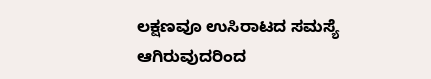ಲಕ್ಷಣವೂ ಉಸಿರಾಟದ ಸಮಸ್ಯೆ ಆಗಿರುವುದರಿಂದ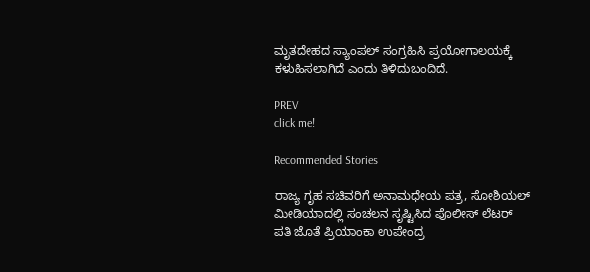ಮೃತದೇಹದ ಸ್ಯಾಂಪಲ್‌ ಸಂಗ್ರಹಿಸಿ ಪ್ರಯೋಗಾಲಯಕ್ಕೆ ಕಳುಹಿಸಲಾಗಿದೆ ಎಂದು ತಿಳಿದುಬಂದಿದೆ.

PREV
click me!

Recommended Stories

ರಾಜ್ಯ ಗೃಹ ಸಚಿವರಿಗೆ ಅನಾಮಧೇಯ ಪತ್ರ, ಸೋಶಿಯಲ್ ಮೀಡಿಯಾದಲ್ಲಿ ಸಂಚಲನ ಸೃಷ್ಟಿಸಿದ ಪೊಲೀಸ್ ಲೆಟರ್
ಪತಿ ಜೊತೆ ಪ್ರಿಯಾಂಕಾ ಉಪೇಂದ್ರ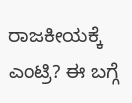ರಾಜಕೀಯಕ್ಕೆ ಎಂಟ್ರಿ? ಈ ಬಗ್ಗೆ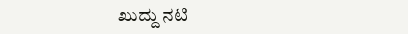ಖುದ್ದು ನಟಿ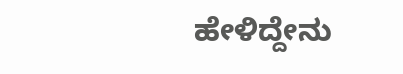ಹೇಳಿದ್ದೇನು